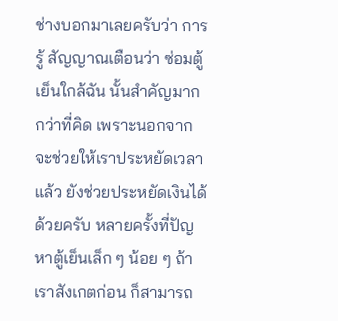ช่างบอกมาเลยครับว่า การรู้ สัญญาณเตือนว่า ซ่อมตู้เย็นใกล้ฉัน นั้นสำคัญมากกว่าที่คิด เพราะนอกจากจะช่วยให้เราประหยัดเวลาแล้ว ยังช่วยประหยัดเงินได้ด้วยครับ หลายครั้งที่ปัญหาตู้เย็นเล็ก ๆ น้อย ๆ ถ้าเราสังเกตก่อน ก็สามารถ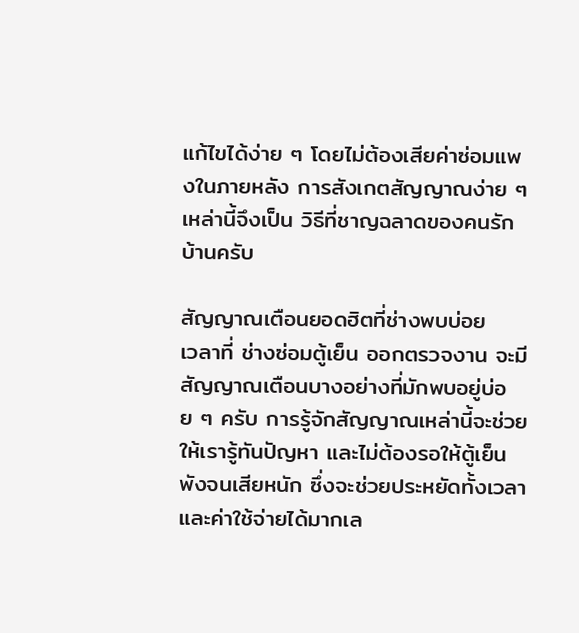แก้ไขได้ง่าย ๆ โดยไม่ต้องเสียค่าซ่อมแพงในภายหลัง การสังเกตสัญญาณง่าย ๆ เหล่านี้จึงเป็น วิธีที่ชาญฉลาดของคนรักบ้านครับ

สัญญาณเตือนยอดฮิตที่ช่างพบบ่อย
เวลาที่ ช่างซ่อมตู้เย็น ออกตรวจงาน จะมีสัญญาณเตือนบางอย่างที่มักพบอยู่บ่อย ๆ ครับ การรู้จักสัญญาณเหล่านี้จะช่วยให้เรารู้ทันปัญหา และไม่ต้องรอให้ตู้เย็นพังจนเสียหนัก ซึ่งจะช่วยประหยัดทั้งเวลาและค่าใช้จ่ายได้มากเล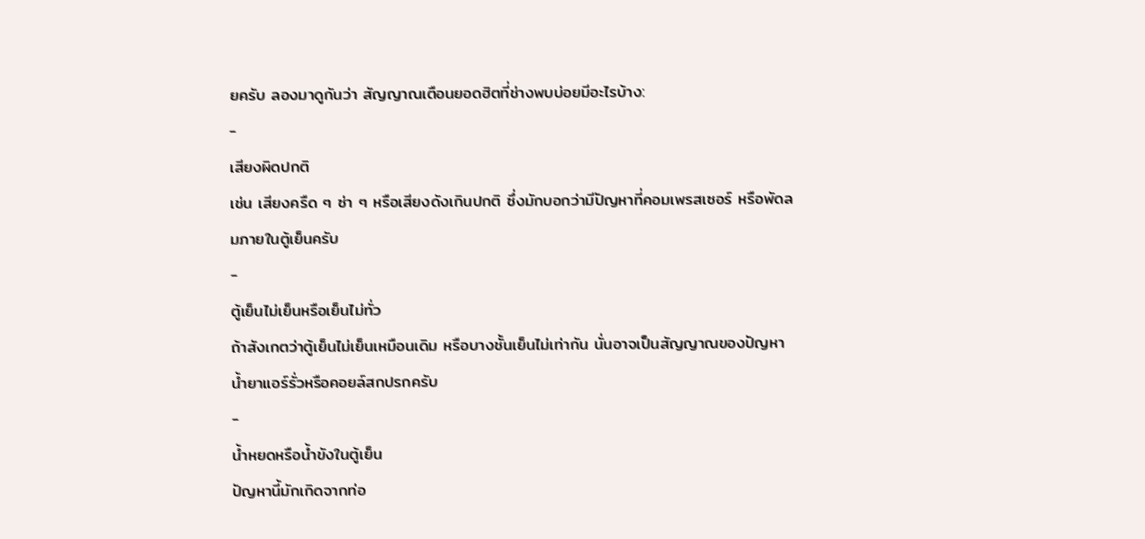ยครับ ลองมาดูกันว่า สัญญาณเตือนยอดฮิตที่ช่างพบบ่อยมีอะไรบ้าง:
-
เสียงผิดปกติ
เช่น เสียงครืด ๆ ซ่า ๆ หรือเสียงดังเกินปกติ ซึ่งมักบอกว่ามีปัญหาที่คอมเพรสเซอร์ หรือพัดลมภายในตู้เย็นครับ
-
ตู้เย็นไม่เย็นหรือเย็นไม่ทั่ว
ถ้าสังเกตว่าตู้เย็นไม่เย็นเหมือนเดิม หรือบางชั้นเย็นไม่เท่ากัน นั่นอาจเป็นสัญญาณของปัญหาน้ำยาแอร์รั่วหรือคอยล์สกปรกครับ
-
น้ำหยดหรือน้ำขังในตู้เย็น
ปัญหานี้มักเกิดจากท่อ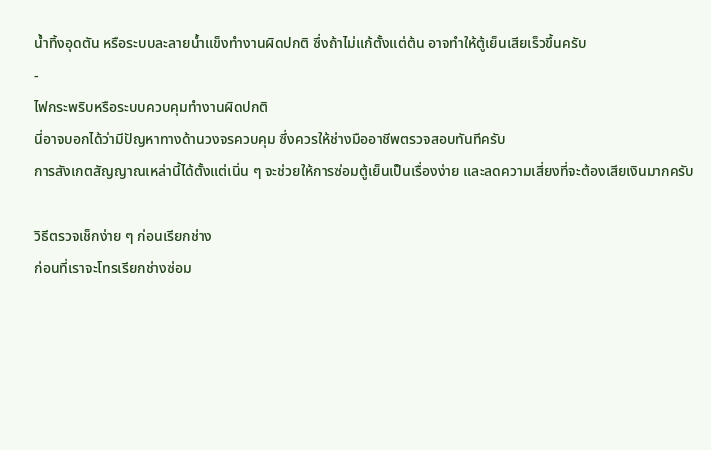น้ำทิ้งอุดตัน หรือระบบละลายน้ำแข็งทำงานผิดปกติ ซึ่งถ้าไม่แก้ตั้งแต่ต้น อาจทำให้ตู้เย็นเสียเร็วขึ้นครับ
-
ไฟกระพริบหรือระบบควบคุมทำงานผิดปกติ
นี่อาจบอกได้ว่ามีปัญหาทางด้านวงจรควบคุม ซึ่งควรให้ช่างมืออาชีพตรวจสอบทันทีครับ
การสังเกตสัญญาณเหล่านี้ได้ตั้งแต่เนิ่น ๆ จะช่วยให้การซ่อมตู้เย็นเป็นเรื่องง่าย และลดความเสี่ยงที่จะต้องเสียเงินมากครับ

วิธีตรวจเช็กง่าย ๆ ก่อนเรียกช่าง
ก่อนที่เราจะโทรเรียกช่างซ่อม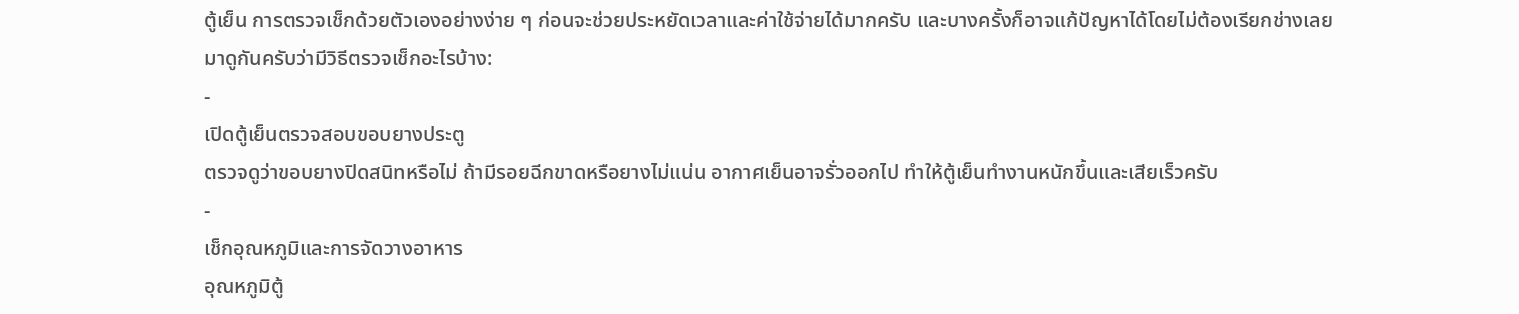ตู้เย็น การตรวจเช็กด้วยตัวเองอย่างง่าย ๆ ก่อนจะช่วยประหยัดเวลาและค่าใช้จ่ายได้มากครับ และบางครั้งก็อาจแก้ปัญหาได้โดยไม่ต้องเรียกช่างเลย
มาดูกันครับว่ามีวิธีตรวจเช็กอะไรบ้าง:
-
เปิดตู้เย็นตรวจสอบขอบยางประตู
ตรวจดูว่าขอบยางปิดสนิทหรือไม่ ถ้ามีรอยฉีกขาดหรือยางไม่แน่น อากาศเย็นอาจรั่วออกไป ทำให้ตู้เย็นทำงานหนักขึ้นและเสียเร็วครับ
-
เช็กอุณหภูมิและการจัดวางอาหาร
อุณหภูมิตู้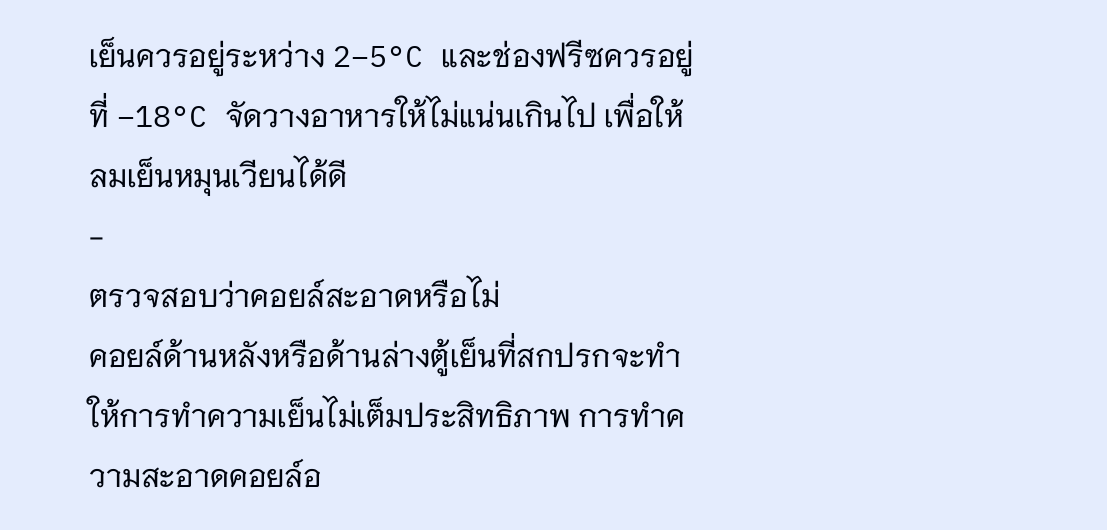เย็นควรอยู่ระหว่าง 2–5°C และช่องฟรีซควรอยู่ที่ −18°C จัดวางอาหารให้ไม่แน่นเกินไป เพื่อให้ลมเย็นหมุนเวียนได้ดี
-
ตรวจสอบว่าคอยล์สะอาดหรือไม่
คอยล์ด้านหลังหรือด้านล่างตู้เย็นที่สกปรกจะทำให้การทำความเย็นไม่เต็มประสิทธิภาพ การทำความสะอาดคอยล์อ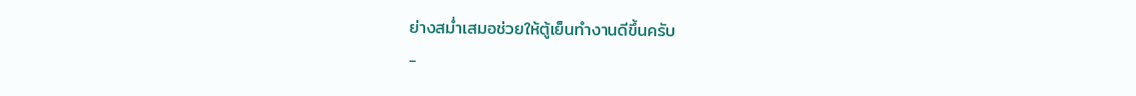ย่างสม่ำเสมอช่วยให้ตู้เย็นทำงานดีขึ้นครับ
-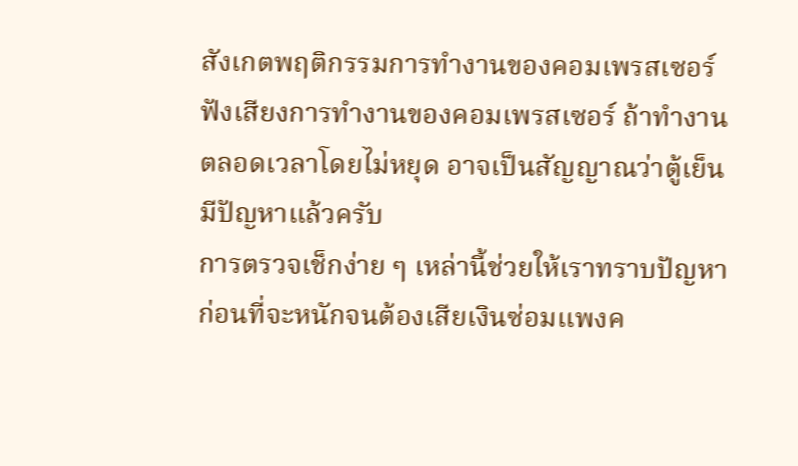สังเกตพฤติกรรมการทำงานของคอมเพรสเซอร์
ฟังเสียงการทำงานของคอมเพรสเซอร์ ถ้าทำงานตลอดเวลาโดยไม่หยุด อาจเป็นสัญญาณว่าตู้เย็นมีปัญหาแล้วครับ
การตรวจเช็กง่าย ๆ เหล่านี้ช่วยให้เราทราบปัญหาก่อนที่จะหนักจนต้องเสียเงินซ่อมแพงค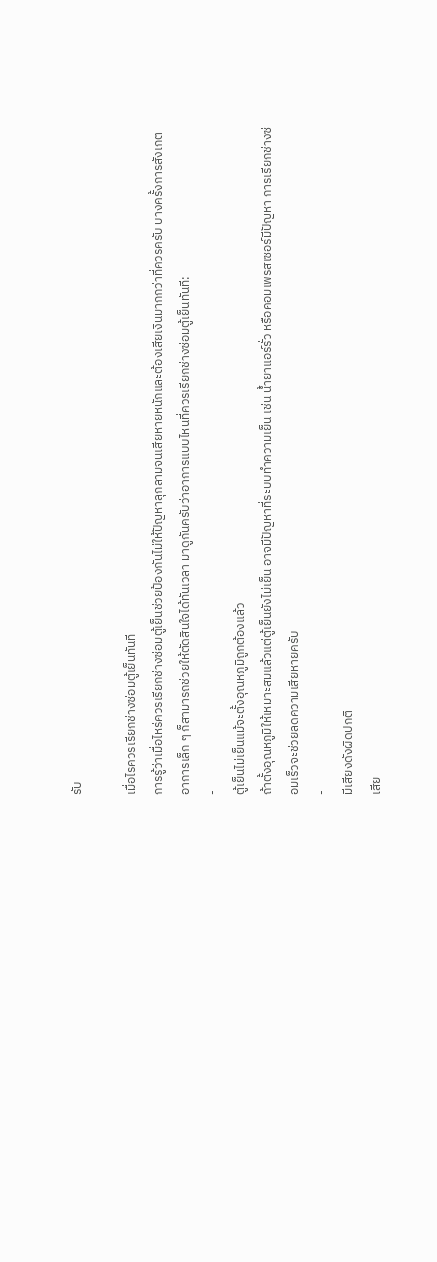รับ

เมื่อไรควรเรียกช่างซ่อมตู้เย็นทันที
การรู้ว่าเมื่อไหร่ควรเรียกช่างซ่อมตู้เย็นช่วยป้องกันไม่ให้ปัญหาลุกลามจนเสียหายหนักและต้องเสียเงินมากกว่าที่ควรครับ บางครั้งการสังเกตอาการเล็ก ๆ ก็สามารถช่วยให้ตัดสินใจได้ทันเวลา มาดูกันครับว่าอาการแบบไหนที่ควรเรียกช่างซ่อมตู้เย็นทันที:
-
ตู้เย็นไม่เย็นแม้จะตั้งอุณหภูมิถูกต้องแล้ว
ถ้าตั้งอุณหภูมิให้เหมาะสมแล้วแต่ตู้เย็นยังไม่เย็น อาจมีปัญหาที่ระบบทำความเย็น เช่น น้ำยาแอร์รั่ว หรือคอมเพรสเซอร์มีปัญหา การเรียกช่างซ่อมเร็วจะช่วยลดความเสียหายครับ
-
มีเสียงดังผิดปกติ
เสีย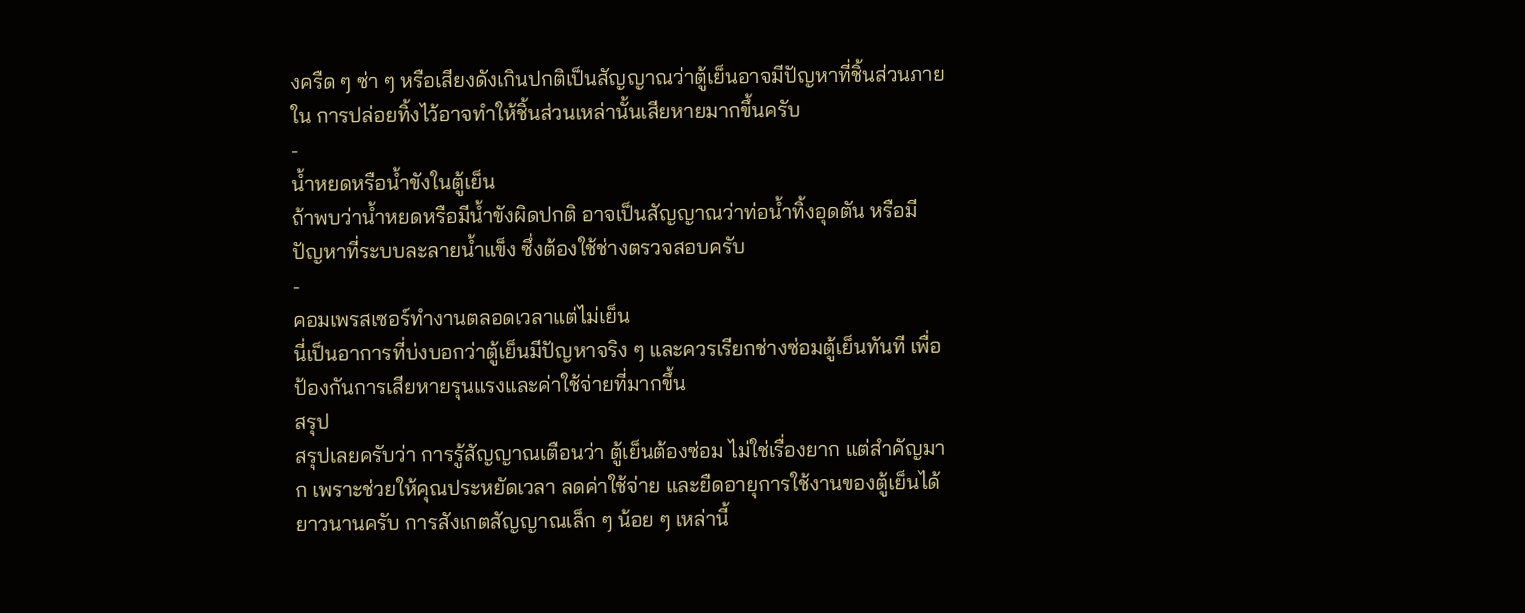งครืด ๆ ซ่า ๆ หรือเสียงดังเกินปกติเป็นสัญญาณว่าตู้เย็นอาจมีปัญหาที่ชิ้นส่วนภายใน การปล่อยทิ้งไว้อาจทำให้ชิ้นส่วนเหล่านั้นเสียหายมากขึ้นครับ
-
น้ำหยดหรือน้ำขังในตู้เย็น
ถ้าพบว่าน้ำหยดหรือมีน้ำขังผิดปกติ อาจเป็นสัญญาณว่าท่อน้ำทิ้งอุดตัน หรือมีปัญหาที่ระบบละลายน้ำแข็ง ซึ่งต้องใช้ช่างตรวจสอบครับ
-
คอมเพรสเซอร์ทำงานตลอดเวลาแต่ไม่เย็น
นี่เป็นอาการที่บ่งบอกว่าตู้เย็นมีปัญหาจริง ๆ และควรเรียกช่างซ่อมตู้เย็นทันที เพื่อป้องกันการเสียหายรุนแรงและค่าใช้จ่ายที่มากขึ้น
สรุป
สรุปเลยครับว่า การรู้สัญญาณเตือนว่า ตู้เย็นต้องซ่อม ไม่ใช่เรื่องยาก แต่สำคัญมาก เพราะช่วยให้คุณประหยัดเวลา ลดค่าใช้จ่าย และยืดอายุการใช้งานของตู้เย็นได้ยาวนานครับ การสังเกตสัญญาณเล็ก ๆ น้อย ๆ เหล่านี้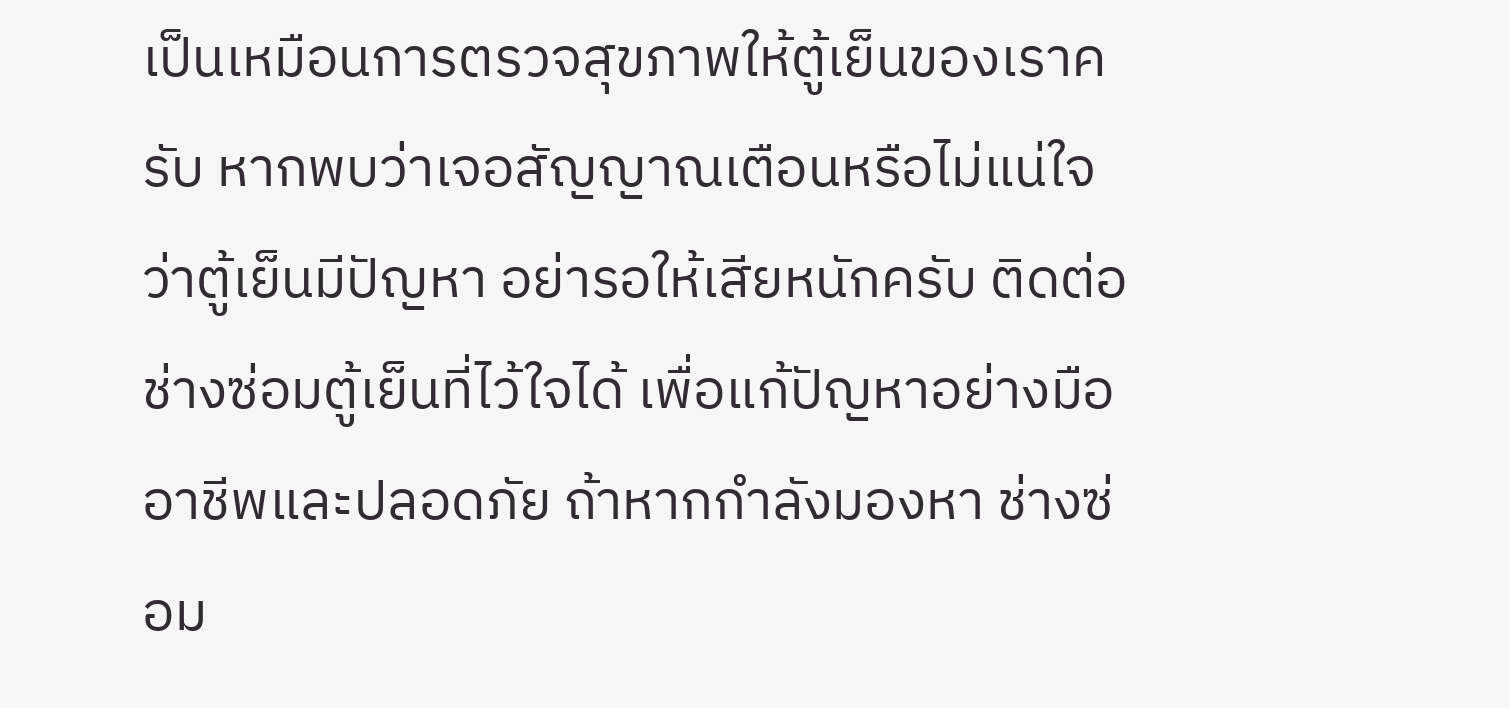เป็นเหมือนการตรวจสุขภาพให้ตู้เย็นของเราครับ หากพบว่าเจอสัญญาณเตือนหรือไม่แน่ใจว่าตู้เย็นมีปัญหา อย่ารอให้เสียหนักครับ ติดต่อ ช่างซ่อมตู้เย็นที่ไว้ใจได้ เพื่อแก้ปัญหาอย่างมืออาชีพและปลอดภัย ถ้าหากกำลังมองหา ช่างซ่อม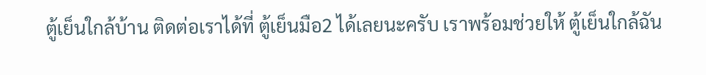ตู้เย็นใกล้บ้าน ติดต่อเราได้ที่ ตู้เย็นมือ2 ได้เลยนะครับ เราพร้อมช่วยให้ ตู้เย็นใกล้ฉัน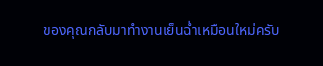ของคุณกลับมาทำงานเย็นฉ่ำเหมือนใหม่ครับ